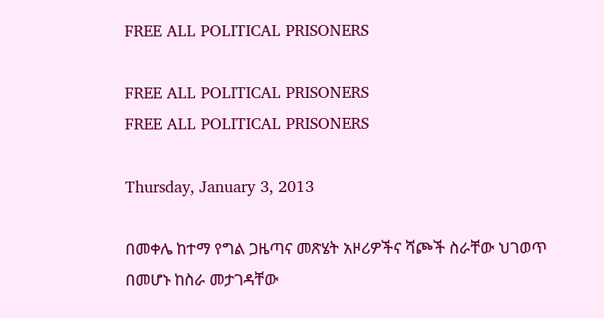FREE ALL POLITICAL PRISONERS

FREE ALL POLITICAL PRISONERS
FREE ALL POLITICAL PRISONERS

Thursday, January 3, 2013

በመቀሌ ከተማ የግል ጋዜጣና መጽሄት አዞሪዎችና ሻጮች ስራቸው ህገወጥ በመሆኑ ከስራ መታገዳቸው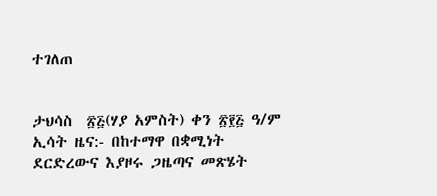ተገለጠ


ታህሳስ  ፳፭(ሃያ አምስት) ቀን ፳፻፭ ዓ/ም
ኢሳት ዜና:- በከተማዋ በቋሚነት ደርድረውና እያዞሩ ጋዜጣና መጽሄት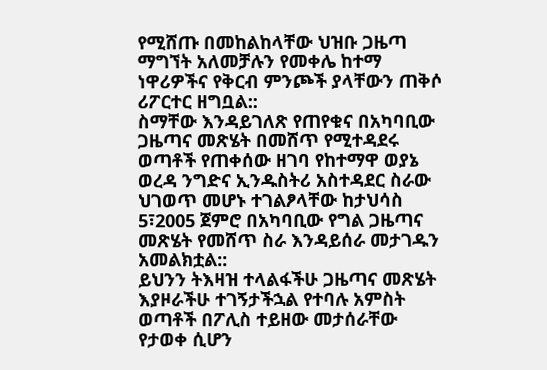የሚሸጡ በመከልከላቸው ህዝቡ ጋዜጣ ማግኘት አለመቻሉን የመቀሌ ከተማ ነዋሪዎችና የቅርብ ምንጮች ያላቸውን ጠቅሶ ሪፖርተር ዘግቧል::
ስማቸው እንዳይገለጽ የጠየቁና በአካባቢው ጋዜጣና መጽሄት በመሸጥ የሚተዳደሩ ወጣቶች የጠቀሰው ዘገባ የከተማዋ ወያኔ ወረዳ ንግድና ኢንዱስትሪ አስተዳደር ስራው ህገወጥ መሆኑ ተገልፆላቸው ከታህሳስ 5፣2005 ጀምሮ በአካባቢው የግል ጋዜጣና መጽሄት የመሸጥ ስራ እንዳይሰራ መታገዱን አመልክቷል::
ይህንን ትእዛዝ ተላልፋችሁ ጋዜጣና መጽሄት እያዞራችሁ ተገኝታችኋል የተባሉ አምስት ወጣቶች በፖሊስ ተይዘው መታሰራቸው የታወቀ ሲሆን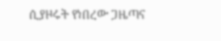ሲያዞሩት የነበረው ጋዜጣና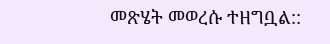መጽሄት መወረሱ ተዘግቧል::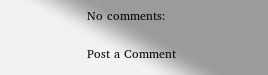No comments:

Post a Comment